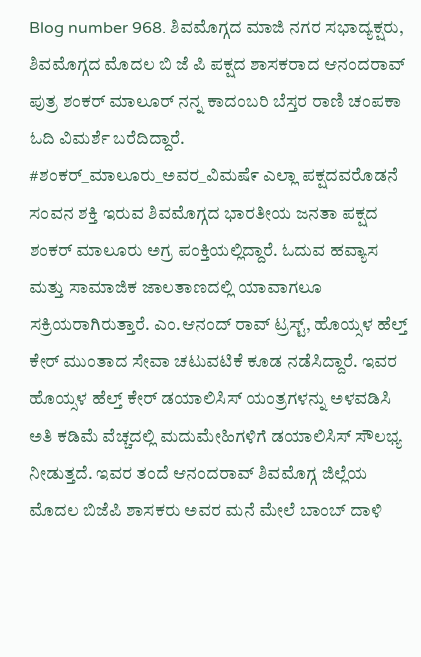Blog number 968. ಶಿವಮೊಗ್ಗದ ಮಾಜಿ ನಗರ ಸಭಾದ್ಯಕ್ಷರು, ಶಿವಮೊಗ್ಗದ ಮೊದಲ ಬಿ ಜೆ ಪಿ ಪಕ್ಷದ ಶಾಸಕರಾದ ಆನಂದರಾವ್ ಪುತ್ರ ಶಂಕರ್ ಮಾಲೂರ್ ನನ್ನ ಕಾದಂಬರಿ ಬೆಸ್ತರ ರಾಣಿ ಚಂಪಕಾ ಓದಿ ವಿಮರ್ಶೆ ಬರೆದಿದ್ದಾರೆ.
#ಶಂಕರ್_ಮಾಲೂರು_ಅವರ_ವಿಮಷೆ೯ ಎಲ್ಲಾ ಪಕ್ಷದವರೊಡನೆ ಸಂವನ ಶಕ್ತಿ ಇರುವ ಶಿವಮೊಗ್ಗದ ಭಾರತೀಯ ಜನತಾ ಪಕ್ಷದ ಶಂಕರ್ ಮಾಲೂರು ಅಗ್ರ ಪಂಕ್ತಿಯಲ್ಲಿದ್ದಾರೆ. ಓದುವ ಹವ್ಯಾಸ ಮತ್ತು ಸಾಮಾಜಿಕ ಜಾಲತಾಣದಲ್ಲಿ ಯಾವಾಗಲೂ ಸಕ್ರಿಯರಾಗಿರುತ್ತಾರೆ. ಎಂ.ಆನಂದ್ ರಾವ್ ಟ್ರಸ್ಟ್, ಹೊಯ್ಸಳ ಹೆಲ್ತ್ ಕೇರ್ ಮುಂತಾದ ಸೇವಾ ಚಟುವಟಿಕೆ ಕೂಡ ನಡೆಸಿದ್ದಾರೆ. ಇವರ ಹೊಯ್ಸಳ ಹೆಲ್ತ್ ಕೇರ್ ಡಯಾಲಿಸಿಸ್ ಯಂತ್ರಗಳನ್ನು ಅಳವಡಿಸಿ ಅತಿ ಕಡಿಮೆ ವೆಚ್ಚದಲ್ಲಿ ಮದುಮೇಹಿಗಳಿಗೆ ಡಯಾಲಿಸಿಸ್ ಸೌಲಭ್ಯ ನೀಡುತ್ತದೆ. ಇವರ ತಂದೆ ಆನಂದರಾವ್ ಶಿವಮೊಗ್ಗ ಜಿಲ್ಲೆಯ ಮೊದಲ ಬಿಜೆಪಿ ಶಾಸಕರು ಅವರ ಮನೆ ಮೇಲೆ ಬಾಂಬ್ ದಾಳಿ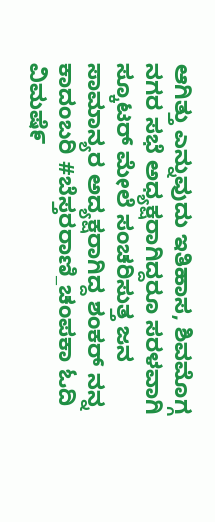ಆಗಿತ್ತು ಎನ್ನುವುದು ಇತಿಹಾಸ, ಶಿವಮೊಗ್ಗ ನಗರ ಸಭೆ ಅಧ್ಯಕ್ಷರಾಗಿದ್ದರೂ ಸರಳವಾಗಿ ಸ್ಕೂಟರ್ ಮೇಲೆ ಸಂಚರಿಸುತ್ತ ಜನ ಸಾಮಾನ್ಯರ ಅದ್ಯಕ್ಷರಾಗಿದ್ದ ಶಂಕರ್ ನನ್ನ ಕಾದಂಬರಿ #ಬೆಸ್ತರರಾಣಿ_ಚಂಪಕಾ ಓದಿ ವಿಮಷೆ೯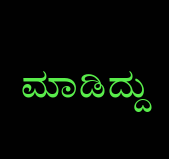ಮಾಡಿದ್ದು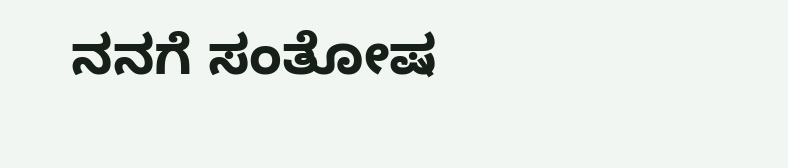ನನಗೆ ಸಂತೋಷ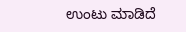ಉಂಟು ಮಾಡಿದೆ